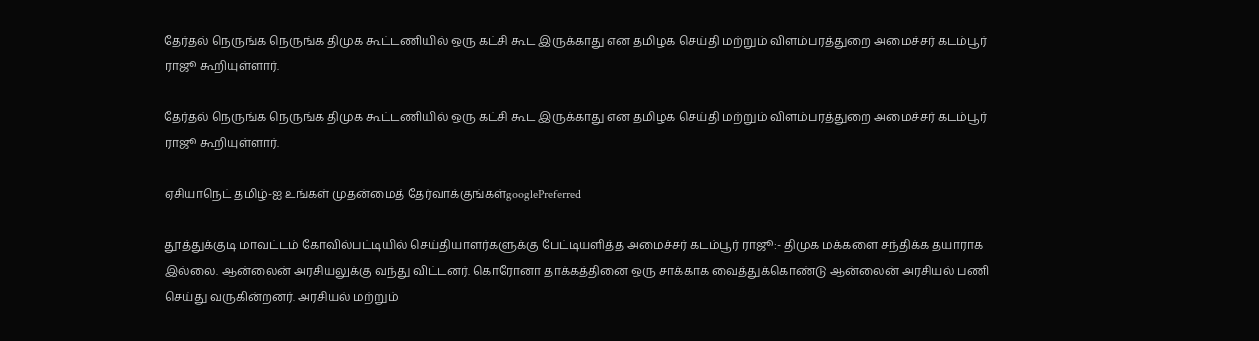தேர்தல் நெருங்க நெருங்க திமுக கூட்டணியில் ஒரு கட்சி கூட இருக்காது என தமிழக செய்தி மற்றும் விளம்பரத்துறை அமைச்சர் கடம்பூர் ராஜூ கூறியுள்ளார்.

தேர்தல் நெருங்க நெருங்க திமுக கூட்டணியில் ஒரு கட்சி கூட இருக்காது என தமிழக செய்தி மற்றும் விளம்பரத்துறை அமைச்சர் கடம்பூர் ராஜூ கூறியுள்ளார்.

ஏசியாநெட் தமிழ்-ஐ உங்கள் முதன்மைத் தேர்வாக்குங்கள்googlePreferred

தூத்துக்குடி மாவட்டம் கோவில்பட்டியில் செய்தியாளர்களுக்கு பேட்டியளித்த அமைச்சர் கடம்பூர் ராஜூ:- திமுக மக்களை சந்திக்க தயாராக இல்லை. ஆன்லைன் அரசியலுக்கு வந்து விட்டனர். கொரோனா தாக்கத்தினை ஒரு சாக்காக வைத்துக்கொண்டு ஆன்லைன் அரசியல் பணி செய்து வருகின்றனர். அரசியல் மற்றும்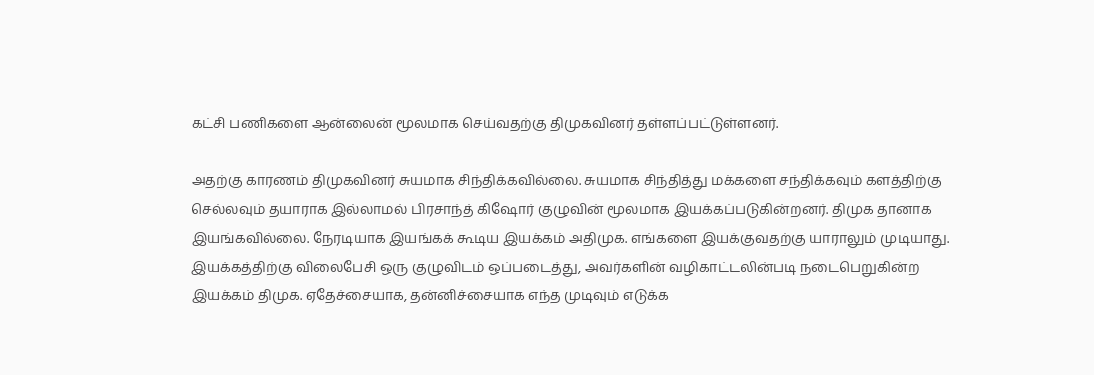கட்சி பணிகளை ஆன்லைன் மூலமாக செய்வதற்கு திமுகவினர் தள்ளப்பட்டுள்ளனர்.

அதற்கு காரணம் திமுகவினர் சுயமாக சிந்திக்கவில்லை. சுயமாக சிந்தித்து மக்களை சந்திக்கவும் களத்திற்கு செல்லவும் தயாராக இல்லாமல் பிரசாந்த் கிஷோர் குழுவின் மூலமாக இயக்கப்படுகின்றனர். திமுக தானாக இயங்கவில்லை. நேரடியாக இயங்கக் கூடிய இயக்கம் அதிமுக. எங்களை இயக்குவதற்கு யாராலும் முடியாது. இயக்கத்திற்கு விலைபேசி ஒரு குழுவிடம் ஒப்படைத்து, அவர்களின் வழிகாட்டலின்படி நடைபெறுகின்ற இயக்கம் திமுக. ஏதேச்சையாக, தன்னிச்சையாக எந்த முடிவும் எடுக்க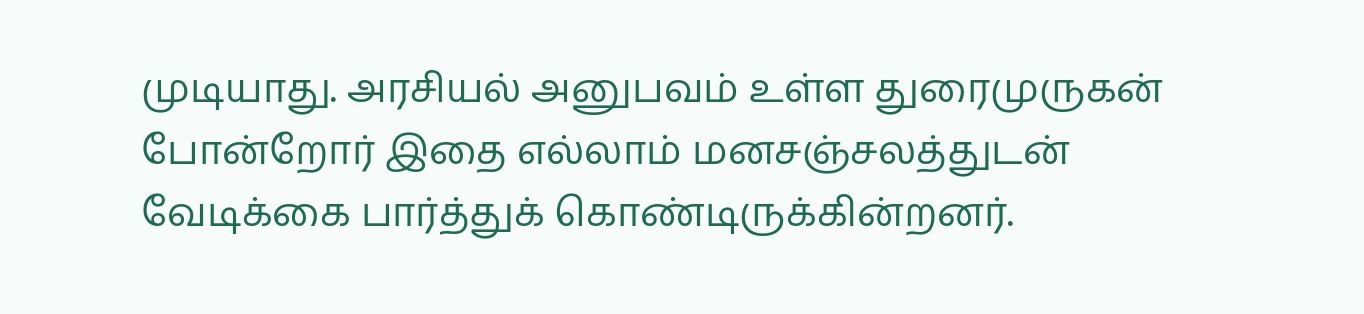முடியாது. அரசியல் அனுபவம் உள்ள துரைமுருகன் போன்றோர் இதை எல்லாம் மனசஞ்சலத்துடன் வேடிக்கை பார்த்துக் கொண்டிருக்கின்றனர்.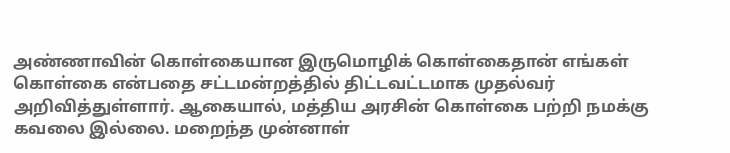அண்ணாவின் கொள்கையான இருமொழிக் கொள்கைதான் எங்கள் கொள்கை என்பதை சட்டமன்றத்தில் திட்டவட்டமாக முதல்வர் அறிவித்துள்ளார். ஆகையால், மத்திய அரசின் கொள்கை பற்றி நமக்கு கவலை இல்லை. மறைந்த முன்னாள்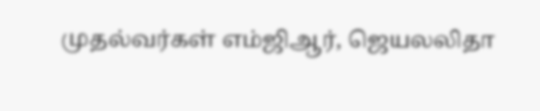முதல்வர்கள் எம்ஜிஆர், ஜெயலலிதா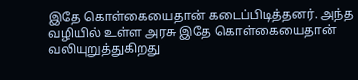இதே கொள்கையைதான் கடைப்பிடித்தனர். அந்த வழியில் உள்ள அரசு இதே கொள்கையைதான் வலியுறுத்துகிறது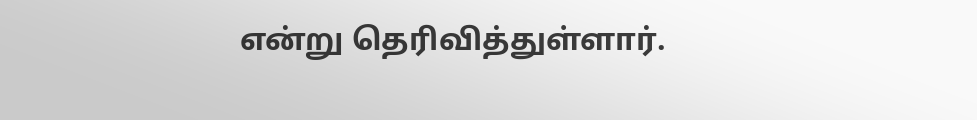என்று தெரிவித்துள்ளார்.